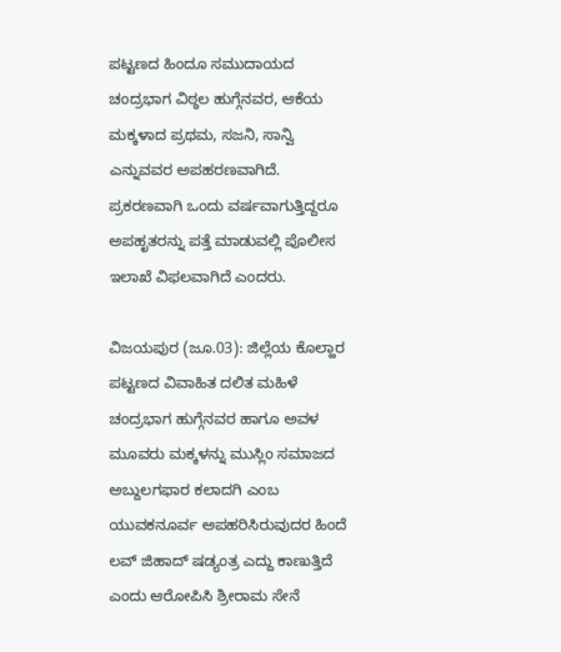ಪಟ್ಟಣದ ಹಿಂದೂ ಸಮುದಾಯದ ಚಂದ್ರಭಾಗ ವಿಠ್ಠಲ ಹುಗ್ಗೆನವರ, ಆಕೆಯ ಮಕ್ಕಳಾದ ಪ್ರಥಮ, ಸಜನಿ, ಸಾನ್ವಿ ಎನ್ನುವವರ ಅಪಹರಣವಾಗಿದೆ. ಪ್ರಕರಣವಾಗಿ ಒಂದು ವರ್ಷವಾಗುತ್ತಿದ್ದರೂ ಅಪಹೃತರನ್ನು ಪತ್ತೆ ಮಾಡುವಲ್ಲಿ ಪೊಲೀಸ ಇಲಾಖೆ ವಿಫಲವಾಗಿದೆ ಎಂದರು.

ವಿಜಯಪುರ (ಜೂ.03): ಜಿಲ್ಲೆಯ ಕೊಲ್ಹಾರ ಪಟ್ಟಣದ ವಿವಾಹಿತ ದಲಿತ ಮಹಿಳೆ ಚಂದ್ರಭಾಗ ಹುಗ್ಗೆನವರ ಹಾಗೂ ಅವಳ ಮೂವರು ಮಕ್ಕಳನ್ನು ಮುಸ್ಲಿಂ ಸಮಾಜದ ಅಬ್ದುಲಗಫಾರ ಕಲಾದಗಿ ಎಂಬ ಯುವಕನೂರ್ವ ಅಪಹರಿಸಿರುವುದರ ಹಿಂದೆ ಲವ್ ಜಿಹಾದ್ ಷಡ್ಯಂತ್ರ ಎದ್ದು ಕಾಣುತ್ತಿದೆ ಎಂದು ಆರೋಪಿಸಿ ಶ್ರೀರಾಮ ಸೇನೆ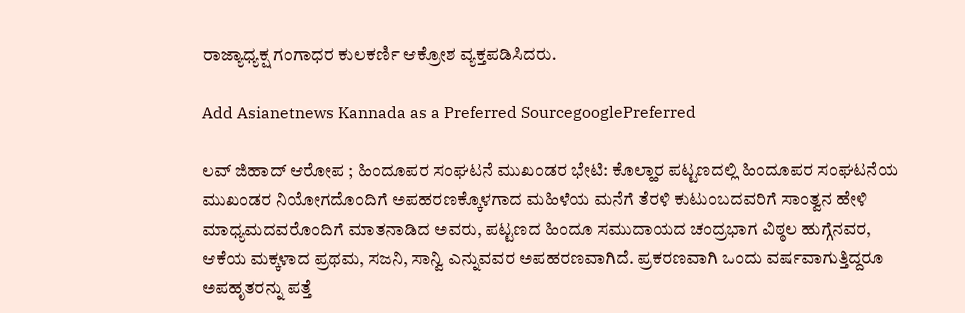ರಾಜ್ಯಾಧ್ಯಕ್ಷ ಗಂಗಾಧರ ಕುಲಕರ್ಣಿ ಆಕ್ರೋಶ ವ್ಯಕ್ತಪಡಿಸಿದರು.

Add Asianetnews Kannada as a Preferred SourcegooglePreferred

ಲವ್ ಜಿಹಾದ್ ಆರೋಪ ; ಹಿಂದೂಪರ ಸಂಘಟನೆ ಮುಖಂಡರ ಭೇಟಿ: ಕೊಲ್ಹಾರ ಪಟ್ಟಣದಲ್ಲಿ ಹಿಂದೂಪರ ಸಂಘಟನೆಯ ಮುಖಂಡರ ನಿಯೋಗದೊಂದಿಗೆ ಅಪಹರಣಕ್ಕೊಳಗಾದ ಮಹಿಳೆಯ ಮನೆಗೆ ತೆರಳಿ ಕುಟುಂಬದವರಿಗೆ ಸಾಂತ್ವನ ಹೇಳಿ ಮಾಧ್ಯಮದವರೊಂದಿಗೆ ಮಾತನಾಡಿದ ಅವರು, ಪಟ್ಟಣದ ಹಿಂದೂ ಸಮುದಾಯದ ಚಂದ್ರಭಾಗ ವಿಠ್ಠಲ ಹುಗ್ಗೆನವರ, ಆಕೆಯ ಮಕ್ಕಳಾದ ಪ್ರಥಮ, ಸಜನಿ, ಸಾನ್ವಿ ಎನ್ನುವವರ ಅಪಹರಣವಾಗಿದೆ. ಪ್ರಕರಣವಾಗಿ ಒಂದು ವರ್ಷವಾಗುತ್ತಿದ್ದರೂ ಅಪಹೃತರನ್ನು ಪತ್ತೆ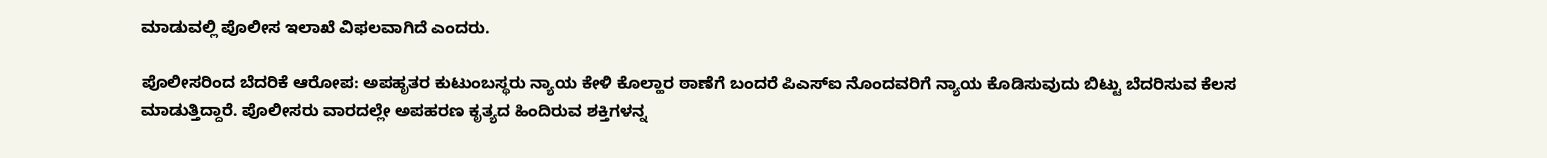ಮಾಡುವಲ್ಲಿ ಪೊಲೀಸ ಇಲಾಖೆ ವಿಫಲವಾಗಿದೆ ಎಂದರು.

ಪೊಲೀಸರಿಂದ ಬೆದರಿಕೆ ಆರೋಪ: ಅಪಹೃತರ ಕುಟುಂಬಸ್ಥರು ನ್ಯಾಯ ಕೇಳಿ ಕೊಲ್ಹಾರ ಠಾಣೆಗೆ ಬಂದರೆ ಪಿಎಸ್ಐ ನೊಂದವರಿಗೆ ನ್ಯಾಯ ಕೊಡಿಸುವುದು ಬಿಟ್ಟು ಬೆದರಿಸುವ ಕೆಲಸ ಮಾಡುತ್ತಿದ್ದಾರೆ. ಪೊಲೀಸರು ವಾರದಲ್ಲೇ ಅಪಹರಣ ಕೃತ್ಯದ ಹಿಂದಿರುವ ಶಕ್ತಿಗಳನ್ನ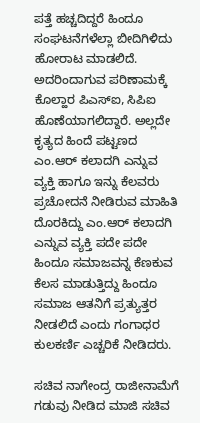ಪತ್ತೆ ಹಚ್ಚದಿದ್ದರೆ ಹಿಂದೂ ಸಂಘಟನೆಗಳೆಲ್ಲಾ ಬೀದಿಗಿಳಿದು ಹೋರಾಟ ಮಾಡಲಿದೆ. ಅದರಿಂದಾಗುವ ಪರಿಣಾಮಕ್ಕೆ ಕೊಲ್ಹಾರ ಪಿಎಸ್ಐ, ಸಿಪಿಐ ಹೊಣೆಯಾಗಲಿದ್ದಾರೆ. ಅಲ್ಲದೇ ಕೃತ್ಯದ ಹಿಂದೆ ಪಟ್ಟಣದ ಎಂ.ಆರ್ ಕಲಾದಗಿ ಎನ್ನುವ ವ್ಯಕ್ತಿ ಹಾಗೂ ಇನ್ನು ಕೆಲವರು ಪ್ರಚೋದನೆ ನೀಡಿರುವ ಮಾಹಿತಿ ದೊರಕಿದ್ದು ಎಂ.ಆರ್ ಕಲಾದಗಿ ಎನ್ನುವ ವ್ಯಕ್ತಿ ಪದೇ ಪದೇ ಹಿಂದೂ ಸಮಾಜವನ್ನ ಕೆಣಕುವ ಕೆಲಸ ಮಾಡುತ್ತಿದ್ದು ಹಿಂದೂ ಸಮಾಜ ಆತನಿಗೆ ಪ್ರತ್ಯುತ್ತರ ನೀಡಲಿದೆ ಎಂದು ಗಂಗಾಧರ ಕುಲಕರ್ಣಿ ಎಚ್ಚರಿಕೆ ನೀಡಿದರು.

ಸಚಿವ ನಾಗೇಂದ್ರ ರಾಜೀನಾಮೆಗೆ ಗಡುವು ನೀಡಿದ ಮಾಜಿ ಸಚಿವ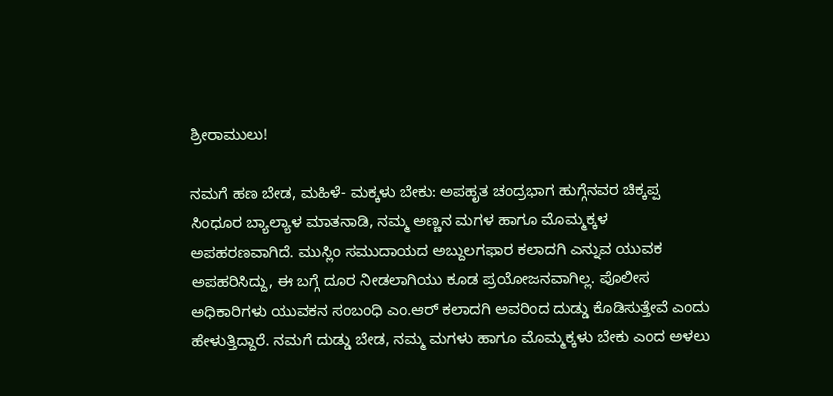ಶ್ರೀರಾಮುಲು!

ನಮಗೆ ಹಣ ಬೇಡ, ಮಹಿಳೆ- ಮಕ್ಕಳು ಬೇಕು: ಅಪಹೃತ ಚಂದ್ರಭಾಗ ಹುಗ್ಗೆನವರ ಚಿಕ್ಕಪ್ಪ ಸಿಂಧೂರ ಬ್ಯಾಲ್ಯಾಳ ಮಾತನಾಡಿ, ನಮ್ಮ ಅಣ್ಣನ ಮಗಳ ಹಾಗೂ ಮೊಮ್ಮಕ್ಕಳ ಅಪಹರಣವಾಗಿದೆ. ಮುಸ್ಲಿಂ ಸಮುದಾಯದ ಅಬ್ದುಲಗಫಾರ ಕಲಾದಗಿ ಎನ್ನುವ ಯುವಕ ಅಪಹರಿಸಿದ್ದು, ಈ ಬಗ್ಗೆ ದೂರ ನೀಡಲಾಗಿಯು ಕೂಡ ಪ್ರಯೋಜನವಾಗಿಲ್ಲ. ಪೊಲೀಸ ಅಧಿಕಾರಿಗಳು ಯುವಕನ ಸಂಬಂಧಿ ಎಂ.ಆರ್ ಕಲಾದಗಿ ಅವರಿಂದ ದುಡ್ಡು ಕೊಡಿಸುತ್ತೇವೆ ಎಂದು ಹೇಳುತ್ತಿದ್ದಾರೆ. ನಮಗೆ ದುಡ್ಡು ಬೇಡ, ನಮ್ಮ ಮಗಳು ಹಾಗೂ ಮೊಮ್ಮಕ್ಕಳು ಬೇಕು ಎಂದ ಅಳಲು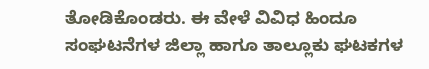ತೋಡಿಕೊಂಡರು. ಈ ವೇಳೆ ವಿವಿಧ ಹಿಂದೂ ಸಂಘಟನೆಗಳ‌ ಜಿಲ್ಲಾ ಹಾಗೂ ತಾಲ್ಲೂಕು ಘಟಕಗಳ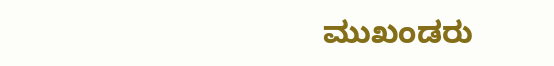ಮುಖಂಡರು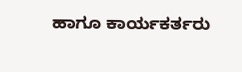ಹಾಗೂ ಕಾರ್ಯಕರ್ತರು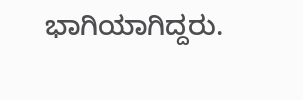ಭಾಗಿಯಾಗಿದ್ದರು.